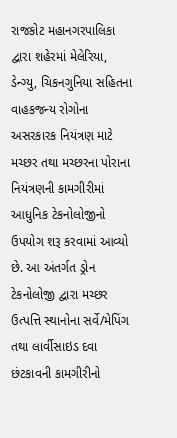રાજકોટ મહાનગરપાલિકા દ્વારા શહેરમાં મેલેરિયા, ડેન્ગ્યુ, ચિકનગુનિયા સહિતના વાહકજન્ય રોગોના અસરકારક નિયંત્રણ માટે મચ્છર તથા મચ્છરના પોરાના નિયંત્રણની કામગીરીમાં આધુનિક ટેકનોલોજીનો ઉપયોગ શરૂ કરવામાં આવ્યો છે. આ અંતર્ગત ડ્રોન ટેકનોલોજી દ્વારા મચ્છર ઉત્પત્તિ સ્થાનોના સર્વે/મેપિંગ તથા લાર્વીસાઇડ દવા છંટકાવની કામગીરીનો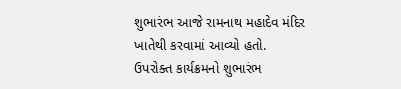શુભારંભ આજે રામનાથ મહાદેવ મંદિર ખાતેથી કરવામાં આવ્યો હતો.
ઉપરોક્ત કાર્યક્રમનો શુભારંભ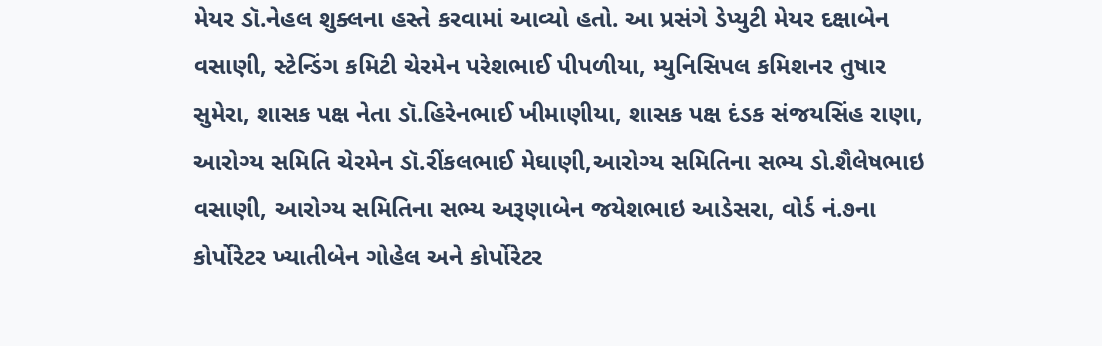મેયર ડૉ.નેહલ શુક્લના હસ્તે કરવામાં આવ્યો હતો. આ પ્રસંગે ડેપ્યુટી મેયર દક્ષાબેન વસાણી, સ્ટેન્ડિંગ કમિટી ચેરમેન પરેશભાઈ પીપળીયા, મ્યુનિસિપલ કમિશનર તુષાર સુમેરા, શાસક પક્ષ નેતા ડૉ.હિરેનભાઈ ખીમાણીયા, શાસક પક્ષ દંડક સંજયસિંહ રાણા, આરોગ્ય સમિતિ ચેરમેન ડૉ.રીંકલભાઈ મેઘાણી,આરોગ્ય સમિતિના સભ્ય ડો.શૈલેષભાઇ વસાણી, આરોગ્ય સમિતિના સભ્ય અરૂણાબેન જયેશભાઇ આડેસરા, વોર્ડ નં.૭ના કોર્પોરેટર ખ્યાતીબેન ગોહેલ અને કોર્પોરેટર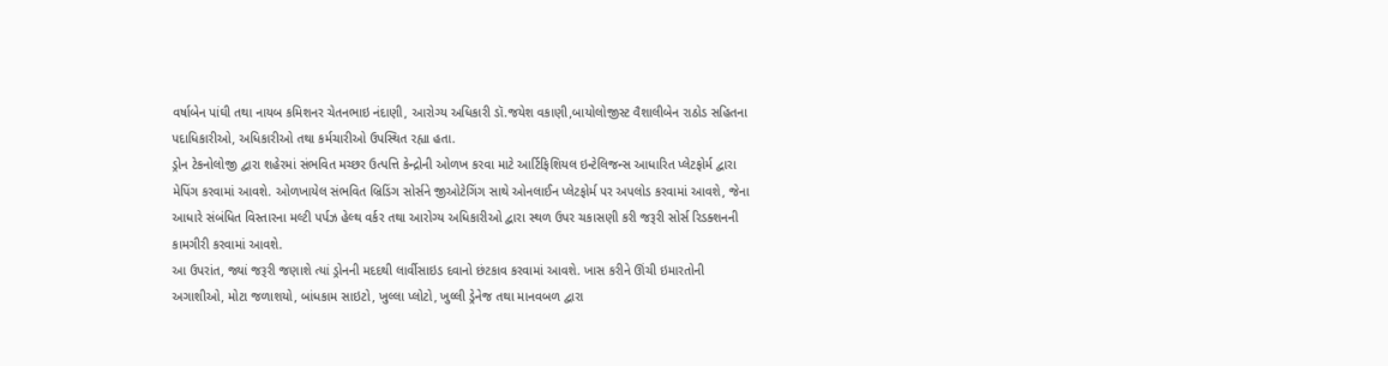વર્ષાબેન પાંઘી તથા નાયબ કમિશનર ચેતનભાઇ નંદાણી, આરોગ્ય અધિકારી ડૉ.જયેશ વકાણી,બાયોલોજીસ્ટ વૈશાલીબેન રાઠોડ સહિતના પદાધિકારીઓ, અધિકારીઓ તથા કર્મચારીઓ ઉપસ્થિત રહ્યા હતા.
ડ્રોન ટેકનોલોજી દ્વારા શહેરમાં સંભવિત મચ્છર ઉત્પત્તિ કેન્દ્રોની ઓળખ કરવા માટે આર્ટિફિશિયલ ઇન્ટેલિજન્સ આધારિત પ્લેટફોર્મ દ્વારા મેપિંગ કરવામાં આવશે. ઓળખાયેલ સંભવિત બ્રિડિંગ સોર્સને જીઓટેગિંગ સાથે ઓનલાઈન પ્લેટફોર્મ પર અપલોડ કરવામાં આવશે, જેના આધારે સંબંધિત વિસ્તારના મલ્ટી પર્પઝ હેલ્થ વર્કર તથા આરોગ્ય અધિકારીઓ દ્વારા સ્થળ ઉપર ચકાસણી કરી જરૂરી સોર્સ રિડક્શનની કામગીરી કરવામાં આવશે.
આ ઉપરાંત, જ્યાં જરૂરી જણાશે ત્યાં ડ્રોનની મદદથી લાર્વીસાઇડ દવાનો છંટકાવ કરવામાં આવશે. ખાસ કરીને ઊંચી ઇમારતોની અગાશીઓ, મોટા જળાશયો, બાંધકામ સાઇટો, ખુલ્લા પ્લોટો, ખુલ્લી ડ્રેનેજ તથા માનવબળ દ્વારા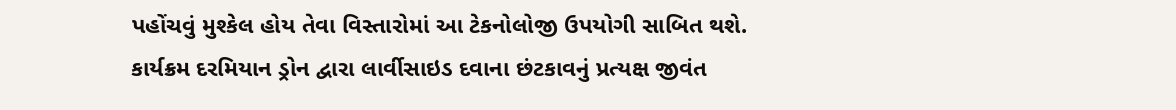પહોંચવું મુશ્કેલ હોય તેવા વિસ્તારોમાં આ ટેકનોલોજી ઉપયોગી સાબિત થશે.
કાર્યક્રમ દરમિયાન ડ્રોન દ્વારા લાર્વીસાઇડ દવાના છંટકાવનું પ્રત્યક્ષ જીવંત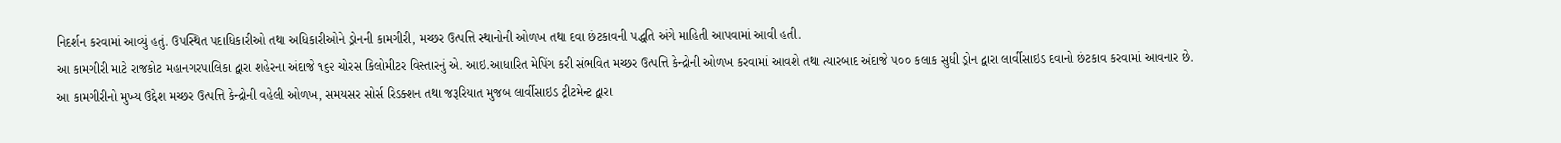નિદર્શન કરવામાં આવ્યું હતું. ઉપસ્થિત પદાધિકારીઓ તથા અધિકારીઓને ડ્રોનની કામગીરી, મચ્છર ઉત્પત્તિ સ્થાનોની ઓળખ તથા દવા છંટકાવની પદ્ધતિ અંગે માહિતી આપવામાં આવી હતી.
આ કામગીરી માટે રાજકોટ મહાનગરપાલિકા દ્વારા શહેરના અંદાજે ૧૬૨ ચોરસ કિલોમીટર વિસ્તારનું એ. આઇ.આધારિત મેપિંગ કરી સંભવિત મચ્છર ઉત્પત્તિ કેન્દ્રોની ઓળખ કરવામાં આવશે તથા ત્યારબાદ અંદાજે ૫૦૦ કલાક સુધી ડ્રોન દ્વારા લાર્વીસાઇડ દવાનો છંટકાવ કરવામાં આવનાર છે.
આ કામગીરીનો મુખ્ય ઉદ્દેશ મચ્છર ઉત્પત્તિ કેન્દ્રોની વહેલી ઓળખ, સમયસર સોર્સ રિડક્શન તથા જરૂરિયાત મુજબ લાર્વીસાઇડ ટ્રીટમેન્ટ દ્વારા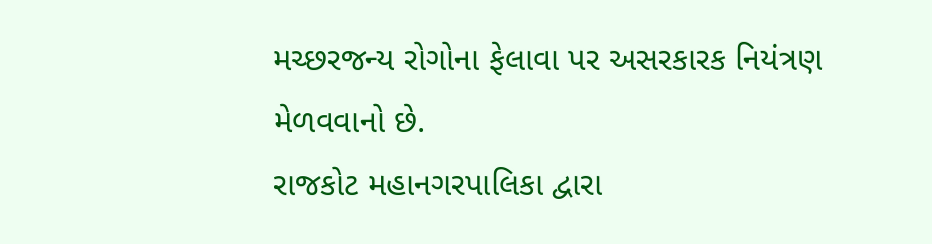મચ્છરજન્ય રોગોના ફેલાવા પર અસરકારક નિયંત્રણ મેળવવાનો છે.
રાજકોટ મહાનગરપાલિકા દ્વારા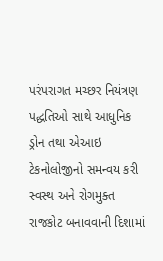પરંપરાગત મચ્છર નિયંત્રણ પદ્ધતિઓ સાથે આધુનિક ડ્રોન તથા એઆઇ ટેકનોલોજીનો સમન્વય કરી સ્વસ્થ અને રોગમુક્ત રાજકોટ બનાવવાની દિશામાં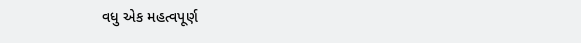વધુ એક મહત્વપૂર્ણ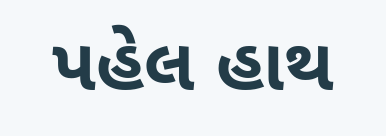પહેલ હાથ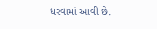ધરવામાં આવી છે.